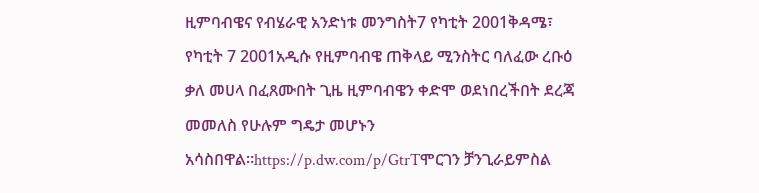ዚምባብዌና የብሄራዊ አንድነቱ መንግስት7 የካቲት 2001ቅዳሜ፣ የካቲት 7 2001አዲሱ የዚምባብዌ ጠቅላይ ሚንስትር ባለፈው ረቡዕ ቃለ መሀላ በፈጸሙበት ጊዜ ዚምባብዌን ቀድሞ ወደነበረችበት ደረጃ መመለስ የሁሉም ግዴታ መሆኑን አሳስበዋል።https://p.dw.com/p/GtrTሞርገን ቻንጊራይምስል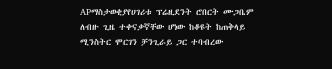APማስታወቂያየሀገሪቱ ፕሬዚደንት ሮበርት ሙጋቤም ለብዙ ጊዜ ተቀናቃኛቸው ሆነው ከቆዩት ከጠቅላይ ሚንስትር ሞርገን ቻንጊራይ ጋር ተባብረው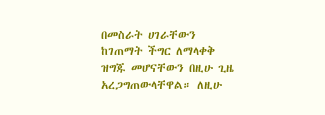በመስራት ሀገራቸውን ከገጠማት ችግር ለማላቀቅ ዝግጁ መሆናቸውን በዚሁ ጊዜ አረጋግጠውላቸዋል። ለዚሁ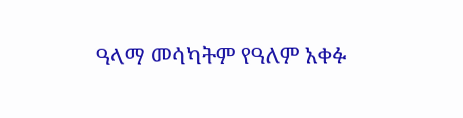ዓላማ መሳካትም የዓለም አቀፉ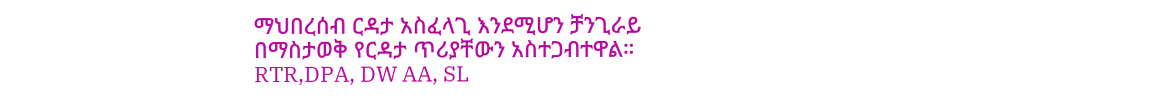ማህበረሰብ ርዳታ አስፈላጊ እንደሚሆን ቻንጊራይ በማስታወቅ የርዳታ ጥሪያቸውን አስተጋብተዋል። RTR,DPA, DW AA, SL